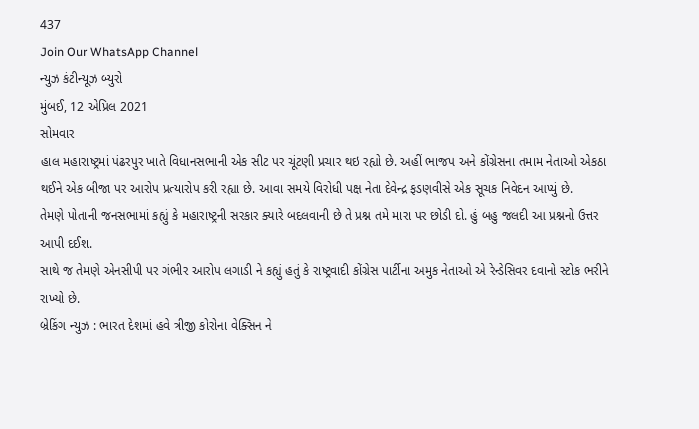437
Join Our WhatsApp Channel
ન્યુઝ કંટીન્યૂઝ બ્યુરો
મુંબઈ, 12 એપ્રિલ 2021
સોમવાર
હાલ મહારાષ્ટ્રમાં પંઢરપુર ખાતે વિધાનસભાની એક સીટ પર ચૂંટણી પ્રચાર થઇ રહ્યો છે. અહીં ભાજપ અને કોંગ્રેસના તમામ નેતાઓ એકઠા થઈને એક બીજા પર આરોપ પ્રત્યારોપ કરી રહ્યા છે. આવા સમયે વિરોધી પક્ષ નેતા દેવેન્દ્ર ફડણવીસે એક સૂચક નિવેદન આપ્યું છે.
તેમણે પોતાની જનસભામાં કહ્યું કે મહારાષ્ટ્રની સરકાર ક્યારે બદલવાની છે તે પ્રશ્ન તમે મારા પર છોડી દો. હું બહુ જલદી આ પ્રશ્નનો ઉત્તર આપી દઈશ.
સાથે જ તેમણે એનસીપી પર ગંભીર આરોપ લગાડી ને કહ્યું હતું કે રાષ્ટ્રવાદી કોંગ્રેસ પાર્ટીના અમુક નેતાઓ એ રેન્ડેસિવર દવાનો સ્ટોક ભરીને રાખ્યો છે.
બ્રેકિંગ ન્યુઝ : ભારત દેશમાં હવે ત્રીજી કોરોના વેક્સિન ને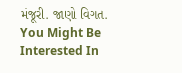મંજૂરી. જાણો વિગત.
You Might Be Interested In